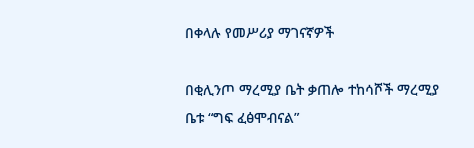በቀላሉ የመሥሪያ ማገናኛዎች

በቂሊንጦ ማረሚያ ቤት ቃጠሎ ተከሳሾች ማረሚያ ቤቱ “ግፍ ፈፅሞብናል”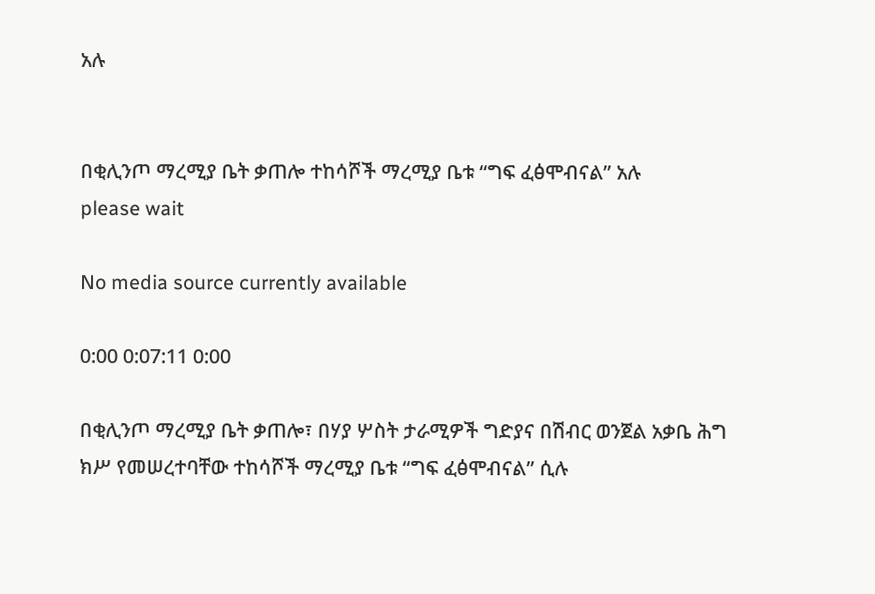አሉ


በቂሊንጦ ማረሚያ ቤት ቃጠሎ ተከሳሾች ማረሚያ ቤቱ “ግፍ ፈፅሞብናል” አሉ
please wait

No media source currently available

0:00 0:07:11 0:00

በቂሊንጦ ማረሚያ ቤት ቃጠሎ፣ በሃያ ሦስት ታራሚዎች ግድያና በሽብር ወንጀል አቃቤ ሕግ ክሥ የመሠረተባቸው ተከሳሾች ማረሚያ ቤቱ “ግፍ ፈፅሞብናል” ሲሉ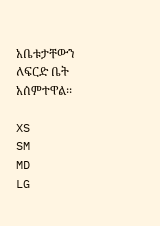አቤቱታቸውን ለፍርድ ቤት አሰምተዋል፡፡

XS
SM
MD
LG